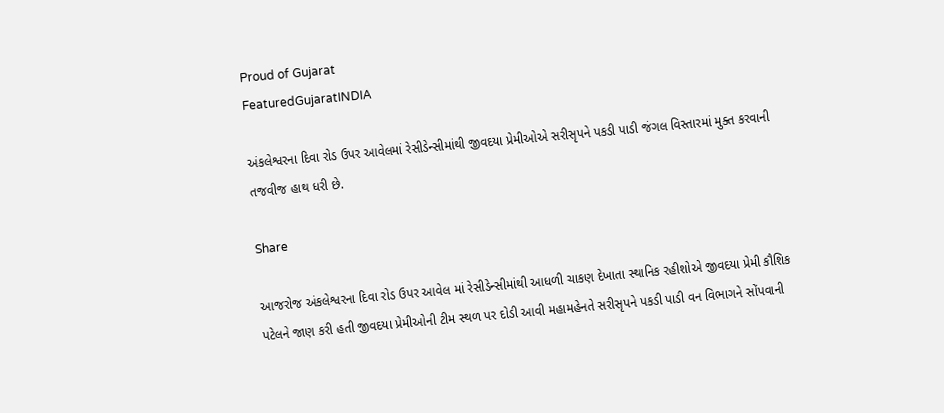Proud of Gujarat
FeaturedGujaratINDIA

અંકલેશ્વરના દિવા રોડ ઉપર આવેલમાં રેસીડેન્સીમાંથી જીવદયા પ્રેમીઓએ સરીસૃપને પકડી પાડી જંગલ વિસ્તારમાં મુક્ત કરવાની તજવીજ હાથ ધરી છે.

Share

આજરોજ અંકલેશ્વરના દિવા રોડ ઉપર આવેલ માં રેસીડેન્સીમાંથી આધળી ચાકણ દેખાતા સ્થાનિક રહીશોએ જીવદયા પ્રેમી કૌશિક પટેલને જાણ કરી હતી જીવદયા પ્રેમીઓની ટીમ સ્થળ પર દોડી આવી મહામહેનતે સરીસૃપને પકડી પાડી વન વિભાગને સોંપવાની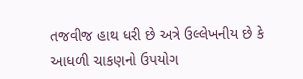તજવીજ હાથ ધરી છે અત્રે ઉલ્લેખનીય છે કે આધળી ચાકણનો ઉપયોગ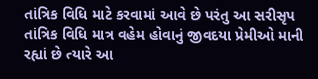તાંત્રિક વિધિ માટે કરવામાં આવે છે પરંતુ આ સરીસૃપ તાંત્રિક વિધિ માત્ર વહેમ હોવાનું જીવદયા પ્રેમીઓ માની રહ્યાં છે ત્યારે આ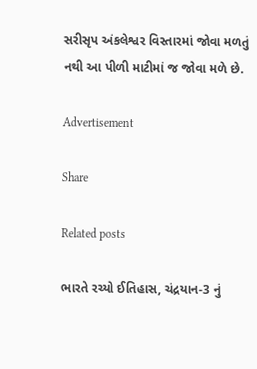સરીસૃપ અંકલેશ્વર વિસ્તારમાં જોવા મળતું નથી આ પીળી માટીમાં જ જોવા મળે છે.

Advertisement

Share

Related posts

ભારતે રચ્યો ઈતિહાસ, ચંદ્રયાન-3 નું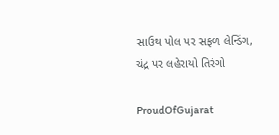સાઉથ પોલ પર સફળ લેન્ડિંગ, ચંદ્ર પર લહેરાયો તિરંગો

ProudOfGujarat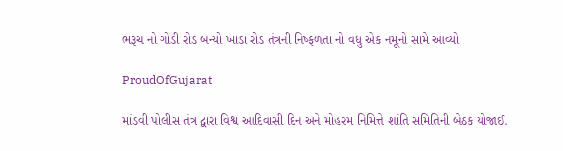ભરૂચ નો ગોડી રોડ બન્યો ખાડા રોડ તંત્રની નિષ્ફળતા નો વધુ એક નમૂનો સામે આવ્યો

ProudOfGujarat

માંડવી પોલીસ તંત્ર દ્વારા વિશ્વ આદિવાસી દિન અને મોહરમ નિમિત્તે શાંતિ સમિતિની બેઠક યોજાઈ.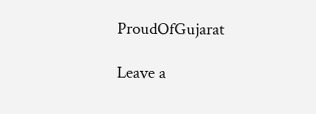ProudOfGujarat

Leave a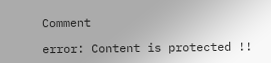Comment

error: Content is protected !!